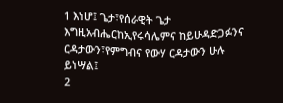1 እነሆ፤ ጌታ፣የሰራዊት ጌታ እግዚአብሔርከኢየሩሳሌምና ከይሁዳድጋፉንና ርዳታውን፣የምግብና የውሃ ርዳታውን ሁሉ ይነሣል፤
2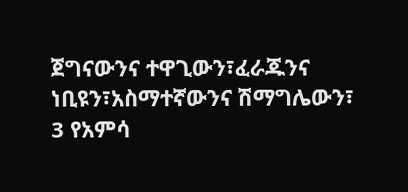ጀግናውንና ተዋጊውን፣ፈራጁንና ነቢዩን፣አስማተኛውንና ሽማግሌውን፣
3 የአምሳ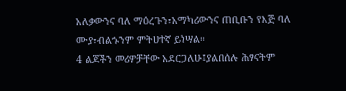አለቃውንና ባለ ማዕረጉን፣አማካሪውንና ጠቢቡን የእጅ ባለ ሙያ፣ብልኁንም ምትሀተኛ ይነሣል።
4 ልጆችን መሪዎቻቸው አደርጋለሁ፤ያልበሰሉ ሕፃናትም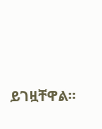ይገዟቸዋል።